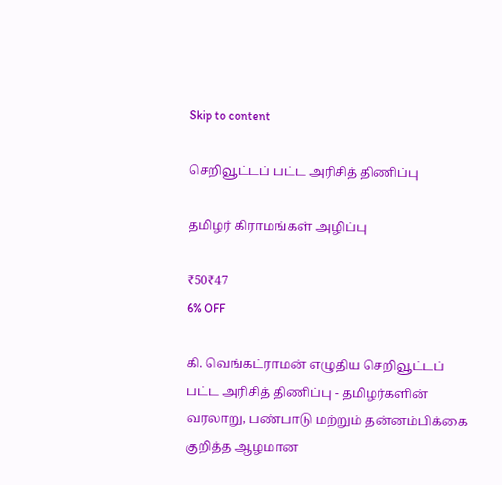Skip to content

செறிவூட்டப் பட்ட அரிசித் திணிப்பு

தமிழர் கிராமங்கள் அழிப்பு

₹50₹47
6% OFF

கி. வெங்கட்ராமன் எழுதிய செறிவூட்டப் பட்ட அரிசித் திணிப்பு - தமிழர்களின் வரலாறு, பண்பாடு மற்றும் தன்னம்பிக்கை குறித்த ஆழமான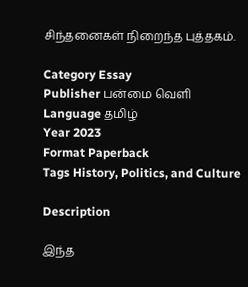சிந்தனைகள் நிறைந்த புத்தகம்.

Category Essay
Publisher பன்மை வெளி
Language தமிழ்
Year 2023
Format Paperback
Tags History, Politics, and Culture

Description

இந்த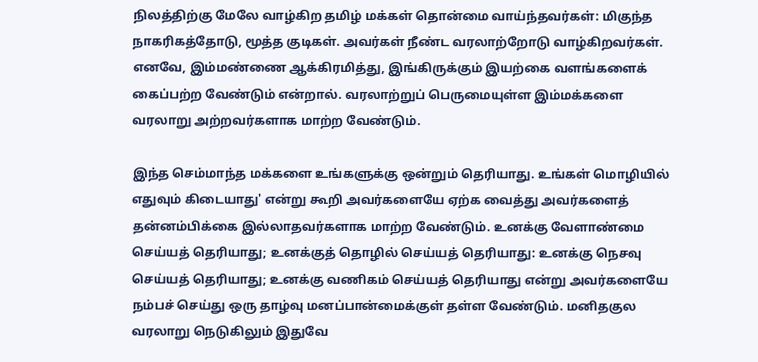நிலத்திற்கு மேலே வாழ்கிற தமிழ் மக்கள் தொன்மை வாய்ந்தவர்கள்: மிகுந்த நாகரிகத்தோடு, மூத்த குடிகள். அவர்கள் நீண்ட வரலாற்றோடு வாழ்கிறவர்கள். எனவே, இம்மண்ணை ஆக்கிரமித்து, இங்கிருக்கும் இயற்கை வளங்களைக் கைப்பற்ற வேண்டும் என்றால். வரலாற்றுப் பெருமையுள்ள இம்மக்களை வரலாறு அற்றவர்களாக மாற்ற வேண்டும்.

இந்த செம்மாந்த மக்களை உங்களுக்கு ஒன்றும் தெரியாது. உங்கள் மொழியில் எதுவும் கிடையாது' என்று கூறி அவர்களையே ஏற்க வைத்து அவர்களைத் தன்னம்பிக்கை இல்லாதவர்களாக மாற்ற வேண்டும். உனக்கு வேளாண்மை செய்யத் தெரியாது; உனக்குத் தொழில் செய்யத் தெரியாது: உனக்கு நெசவு செய்யத் தெரியாது; உனக்கு வணிகம் செய்யத் தெரியாது என்று அவர்களையே நம்பச் செய்து ஒரு தாழ்வு மனப்பான்மைக்குள் தள்ள வேண்டும். மனிதகுல வரலாறு நெடுகிலும் இதுவே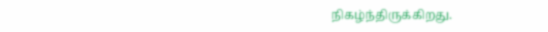நிகழ்ந்திருக்கிறது.